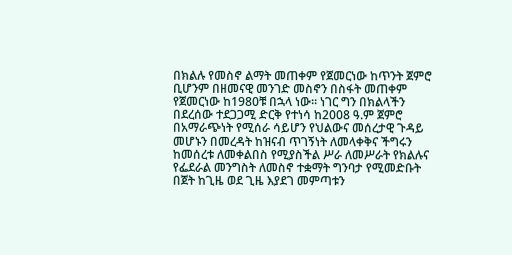በክልሉ የመስኖ ልማት መጠቀም የጀመርነው ከጥንት ጀምሮ ቢሆንም በዘመናዊ መንገድ መስኖን በስፋት መጠቀም የጀመርነው ከ1980ቹ በኋላ ነው፡፡ ነገር ግን በክልላችን በደረሰው ተደጋጋሚ ድርቅ የተነሳ ከ2008 ዓ.ም ጀምሮ በአማራጭነት የሚሰራ ሳይሆን የህልውና መሰረታዊ ጉዳይ መሆኑን በመረዳት ከዝናብ ጥገኝነት ለመላቀቅና ችግሩን ከመሰረቱ ለመቀልበስ የሚያስችል ሥራ ለመሥራት የክልሉና የፌደራል መንግስት ለመስኖ ተቋማት ግንባታ የሚመድቡት በጀት ከጊዜ ወደ ጊዜ እያደገ መምጣቱን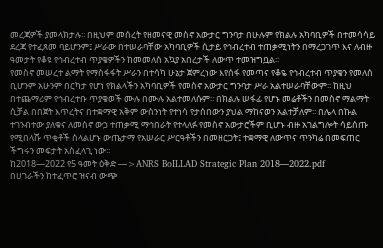መረጃዎች ያመላክታሉ፡፡ በዚህም መሰረት የዘመናዊ መስኖ አውታር ግንባታ በሁሉም የክልሉ አካባቢዎች በተመሳሳይ ደረጃ የተፈጸመ ባይሆንም፤ ሥራው በተሠራባቸው አካባቢዎች ሲታይ የኅብረተብ ተጠቃሚነትን በማረጋገጥ እና ለብዙ ዓመታት የቆዩ የኅብረተብ ጥያቄዎችን ከመመለስ አኳያ አበረታች ለውጥ ተመዝግቧል፡፡
የመስኖ መሠረተ ልማት የማስፋፋት ሥራን በተሳካ ሁኔታ ጀምረነው እየሰፋ የመጣና የቆዬ የኅብረተብ ጥያቄን የመለሰ ቢሆንም አሁንም በርካታ የሆነ የክልላችን አካባቢዎች የመስኖ አውታር ግንባታ ሥራ አልተሠራባቸውም፡፡ ከዚህ በተጨማሪም የኅብረተቡ ጥያቄወች ሙሉ በሙሉ አልተመለሱም፡፡ በክልሉ ሠፋፊ የሆኑ መሬቶችን በመስኖ ማልማት ሲቻል በበጀት እጥረትና በተቋማዊ አቅም ውስንነት የተነሳ የታሰበውን ያህል ማከናወን አልተቻለም፡፡ በሌላ በኩል ተገንብተው ያለቁና ለመስኖ ውኃ ተጠቃሚ ማኅበራት የተላለፉ የመስኖ አውታሮችም ቢሆኑ ብዙ አገልግሎት ሳይሰጡ የሚበላሹ ጥቂቶች ስላልሆኑ ውጤታማ የአሠራር ሥርዓቶችን በመዘርጋት፤ ተቋማዊ ለውጥና ጥንካሬ በመፍጠር ችግሩን መፍታት አስፈላጊ ነው፡፡
ከ2018—2022 የ5 ዓመት ዕቅድ —>ANRS BoILLAD Strategic Plan 2018—2022.pdf
በሀገራችን ከተፈጥሮ ዝናብ ውጭ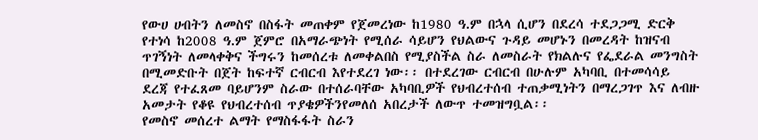የውሀ ሀብትን ለመስኖ በስፋት መጠቀም የጀመረነው ከ1980 ዓ.ም በኋላ ሲሆን በደረሳ ተደጋጋሚ ድርቅ የተነሳ ከ2008 ዓ.ም ጀምሮ በአማራጭነት የሚሰራ ሳይሆን የህልውና ጉዳይ መሆኑን በመረዳት ከዝናብ ጥገኝነት ለመላቀቅና ችግሩን ከመሰረቱ ለመቀልበስ የሚያስችል ስራ ለመስራት የክልሉና የፌደራል መንግስት በሚመድቡት በጀት ከፍተኛ ርብርብ እየተደረገ ነው፡፡ በተደረገው ርብርብ በሁሉም አካባቢ በተመሳሳይ ደረጃ የተፈጸመ ባይሆንም ስራው በተሰራባቸው አካባቢዎች የህብረተሰብ ተጠቃሚነትን በማረጋገጥ እና ለብዙ አመታት የቆዩ የህብረተሰብ ጥያቄዎችንየመለሰ አበረታች ለውጥ ተመዝግቧል፡፡
የመስኖ መሰረተ ልማት የማስፋፋት ስራን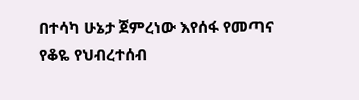በተሳካ ሁኔታ ጀምረነው እየሰፋ የመጣና የቆዬ የህብረተሰብ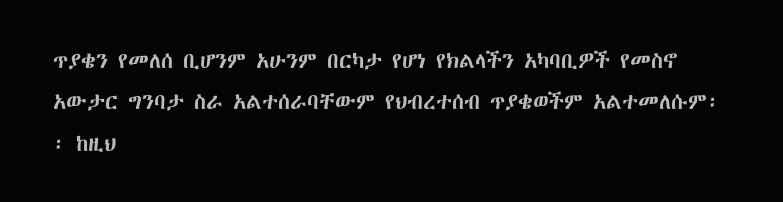ጥያቄን የመለሰ ቢሆንም አሁንም በርካታ የሆነ የክልላችን አካባቢዎች የመስኖ አውታር ግንባታ ስራ አልተሰራባቸውም የህብረተሰብ ጥያቄወችም አልተመለሱም፡፡ ከዚህ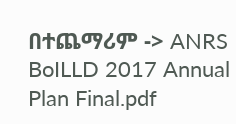በተጨማሪም -> ANRS BoILLD 2017 Annual Plan Final.pdf